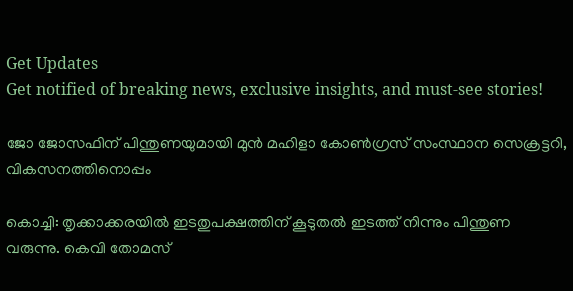Get Updates
Get notified of breaking news, exclusive insights, and must-see stories!

ജോ ജോസഫിന് പിന്തുണയുമായി മുന്‍ മഹിളാ കോണ്‍ഗ്രസ് സംസ്ഥാന സെക്രട്ടറി, വികസനത്തിനൊപ്പം

കൊച്ചി: തൃക്കാക്കരയില്‍ ഇടതുപക്ഷത്തിന് കൂടുതല്‍ ഇടത്ത് നിന്നും പിന്തുണ വരുന്നു. കെവി തോമസ്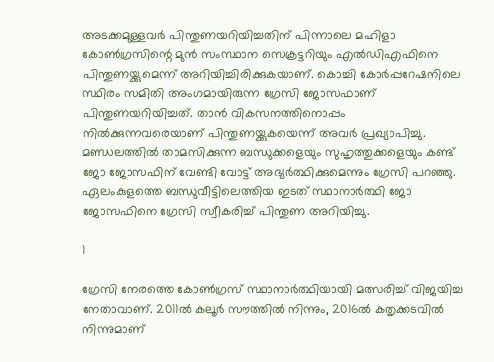അടക്കമുള്ളവര്‍ പിന്തുണയറിയിച്ചതിന് പിന്നാലെ മഹിളാ കോണ്‍ഗ്രസിന്റെ മുന്‍ സംസ്ഥാന സെക്രട്ടറിയും എല്‍ഡിഎഫിനെ പിന്തുണയ്ക്കുമെന്ന് അറിയിച്ചിരിക്കുകയാണ്. കൊച്ചി കോര്‍പ്പറേഷനിലെ സ്ഥിരം സമിതി അംഗമായിരുന്ന ഗ്രേസി ജോസഫാണ് പിന്തുണയറിയിച്ചത്. താന്‍ വികസനത്തിനൊപ്പം നില്‍ക്കുന്നവരെയാണ് പിന്തുണയ്ക്കുകയെന്ന് അവര്‍ പ്രഖ്യാപിച്ചു. മണ്ഡലത്തില്‍ താമസിക്കുന്ന ബന്ധുക്കളെയും സുഹൃത്തുക്കളെയും കണ്ട് ജോ ജോസഫിന് വേണ്ടി വോട്ട് അഭ്യര്‍ത്ഥിക്കുമെന്നും ഗ്രേസി പറഞ്ഞു. ഏലംകുളത്തെ ബന്ധുവീട്ടിലെത്തിയ ഇടത് സ്ഥാനാര്‍ത്ഥി ജോ ജോസഫിനെ ഗ്രേസി സ്വീകരിച്ച് പിന്തുണ അറിയിച്ചു.

1

ഗ്രേസി നേരത്തെ കോണ്‍ഗ്രസ് സ്ഥാനാര്‍ത്ഥിയായി മത്സരിച്ച് വിജയിച്ച നേതാവാണ്. 2011ല്‍ കലൂര്‍ സൗത്തില്‍ നിന്നും, 2016ല്‍ കതൃക്കടവില്‍ നിന്നുമാണ്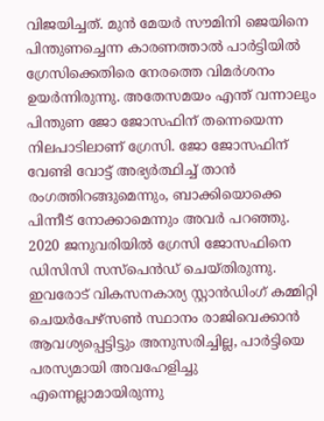വിജയിച്ചത്. മുന്‍ മേയര്‍ സൗമിനി ജെയിനെ പിന്തുണച്ചെന്ന കാരണത്താല്‍ പാര്‍ട്ടിയില്‍ ഗ്രേസിക്കെതിരെ നേരത്തെ വിമര്‍ശനം ഉയര്‍ന്നിരുന്നു. അതേസമയം എന്ത് വന്നാലും പിന്തുണ ജോ ജോസഫിന് തന്നെയെന്ന നിലപാടിലാണ് ഗ്രേസി. ജോ ജോസഫിന് വേണ്ടി വോട്ട് അഭ്യര്‍ത്ഥിച്ച് താന്‍ രംഗത്തിറങ്ങുമെന്നും, ബാക്കിയൊക്കെ പിന്നീട് നോക്കാമെന്നും അവര്‍ പറഞ്ഞു. 2020 ജനുവരിയില്‍ ഗ്രേസി ജോസഫിനെ ഡിസിസി സസ്‌പെന്‍ഡ് ചെയ്തിരുന്നു. ഇവരോട് വികസനകാര്യ സ്റ്റാന്‍ഡിംഗ് കമ്മിറ്റി ചെയര്‍പേഴ്‌സണ്‍ സ്ഥാനം രാജിവെക്കാന്‍ ആവശ്യപ്പെട്ടിട്ടും അനുസരിച്ചില്ല, പാര്‍ട്ടിയെ പരസ്യമായി അവഹേളിച്ചു എന്നെല്ലാമായിരുന്നു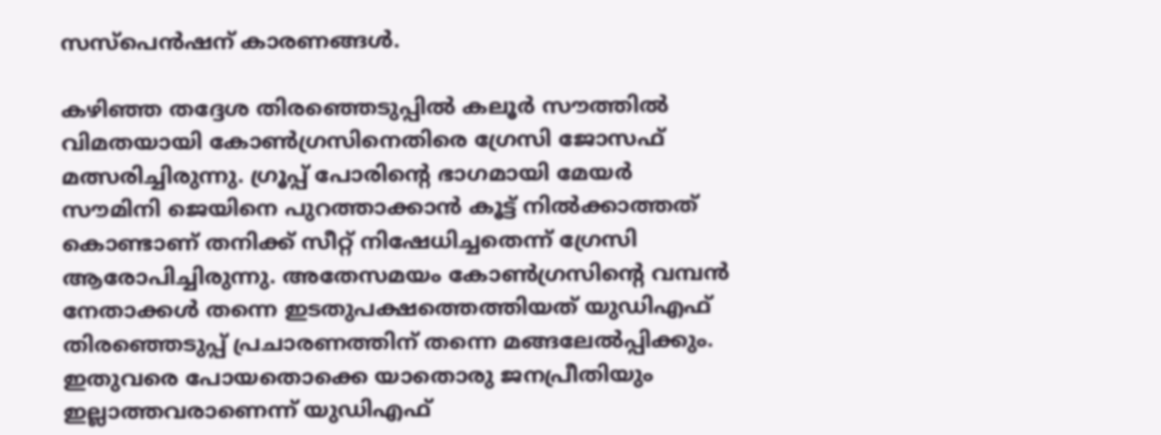സസ്‌പെന്‍ഷന് കാരണങ്ങള്‍.

കഴിഞ്ഞ തദ്ദേശ തിരഞ്ഞെടുപ്പില്‍ കലൂര്‍ സൗത്തില്‍ വിമതയായി കോണ്‍ഗ്രസിനെതിരെ ഗ്രേസി ജോസഫ് മത്സരിച്ചിരുന്നു. ഗ്രൂപ്പ് പോരിന്റെ ഭാഗമായി മേയര്‍ സൗമിനി ജെയിനെ പുറത്താക്കാന്‍ കൂട്ട് നില്‍ക്കാത്തത് കൊണ്ടാണ് തനിക്ക് സീറ്റ് നിഷേധിച്ചതെന്ന് ഗ്രേസി ആരോപിച്ചിരുന്നു. അതേസമയം കോണ്‍ഗ്രസിന്റെ വമ്പന്‍ നേതാക്കള്‍ തന്നെ ഇടതുപക്ഷത്തെത്തിയത് യുഡിഎഫ് തിരഞ്ഞെടുപ്പ് പ്രചാരണത്തിന് തന്നെ മങ്ങലേല്‍പ്പിക്കും. ഇതുവരെ പോയതൊക്കെ യാതൊരു ജനപ്രീതിയും ഇല്ലാത്തവരാണെന്ന് യുഡിഎഫ്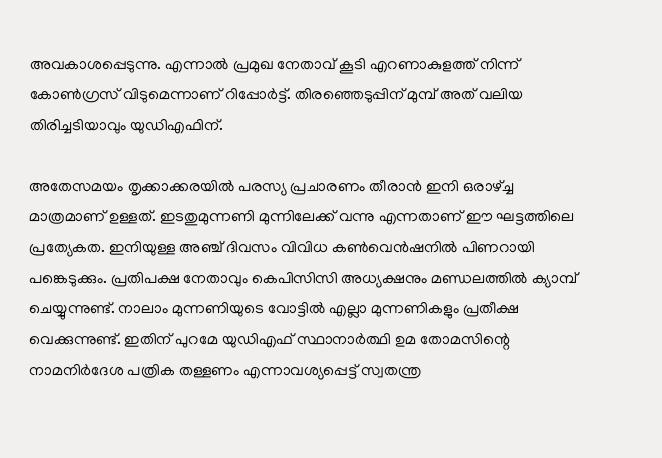അവകാശപ്പെടുന്നു. എന്നാല്‍ പ്രമുഖ നേതാവ് കൂടി എറണാകുളത്ത് നിന്ന് കോണ്‍ഗ്രസ് വിടുമെന്നാണ് റിപ്പോര്‍ട്ട്. തിരഞ്ഞെടുപ്പിന് മുമ്പ് അത് വലിയ തിരിച്ചടിയാവും യുഡിഎഫിന്.

അതേസമയം തൃക്കാക്കരയില്‍ പരസ്യ പ്രചാരണം തീരാന്‍ ഇനി ഒരാഴ്ച്ച മാത്രമാണ് ഉള്ളത്. ഇടതുമുന്നണി മുന്നിലേക്ക് വന്നു എന്നതാണ് ഈ ഘട്ടത്തിലെ പ്രത്യേകത. ഇനിയുള്ള അഞ്ച് ദിവസം വിവിധ കണ്‍വെന്‍ഷനില്‍ പിണറായി പങ്കെടുക്കും. പ്രതിപക്ഷ നേതാവും കെപിസിസി അധ്യക്ഷനും മണ്ഡലത്തില്‍ ക്യാമ്പ് ചെയ്യുന്നുണ്ട്. നാലാം മുന്നണിയുടെ വോട്ടില്‍ എല്ലാ മുന്നണികളും പ്രതീക്ഷ വെക്കുന്നുണ്ട്. ഇതിന് പുറമേ യുഡിഎഫ് സ്ഥാനാര്‍ത്ഥി ഉമ തോമസിന്റെ നാമനിര്‍ദേശ പത്രിക തള്ളണം എന്നാവശ്യപ്പെട്ട് സ്വതന്ത്ര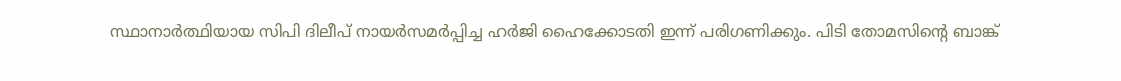സ്ഥാനാര്‍ത്ഥിയായ സിപി ദിലീപ് നായര്‍സമര്‍പ്പിച്ച ഹര്‍ജി ഹൈക്കോടതി ഇന്ന് പരിഗണിക്കും. പിടി തോമസിന്റെ ബാങ്ക്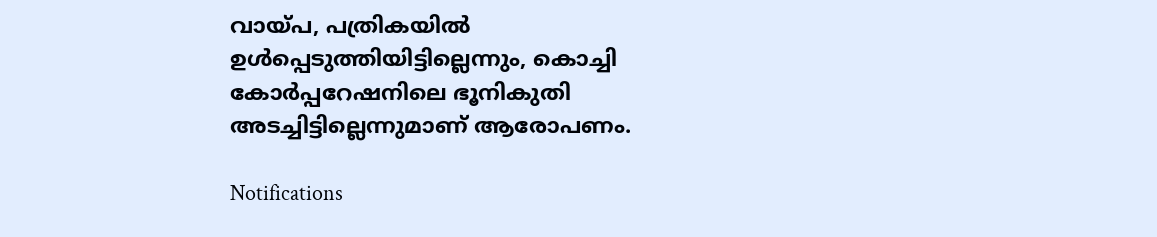വായ്പ, പത്രികയില്‍ ഉള്‍പ്പെടുത്തിയിട്ടില്ലെന്നും, കൊച്ചി കോര്‍പ്പറേഷനിലെ ഭൂനികുതി അടച്ചിട്ടില്ലെന്നുമാണ് ആരോപണം.

Notifications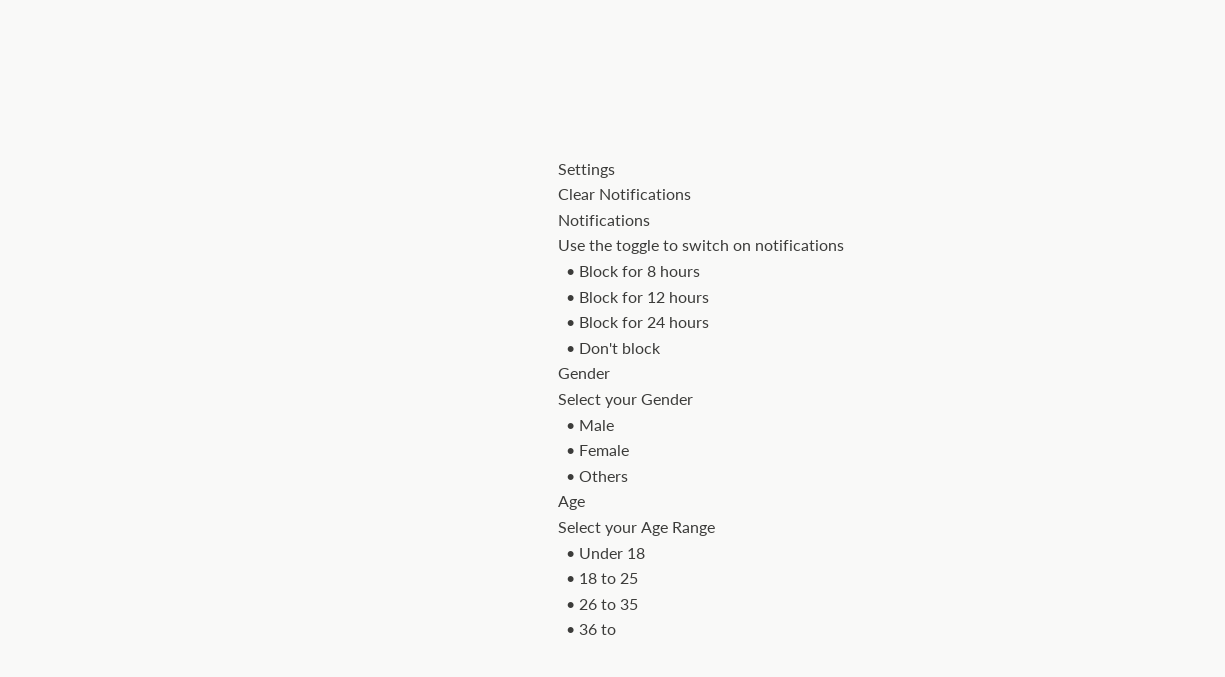Settings
Clear Notifications
Notifications
Use the toggle to switch on notifications
  • Block for 8 hours
  • Block for 12 hours
  • Block for 24 hours
  • Don't block
Gender
Select your Gender
  • Male
  • Female
  • Others
Age
Select your Age Range
  • Under 18
  • 18 to 25
  • 26 to 35
  • 36 to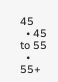45
  • 45 to 55
  • 55+